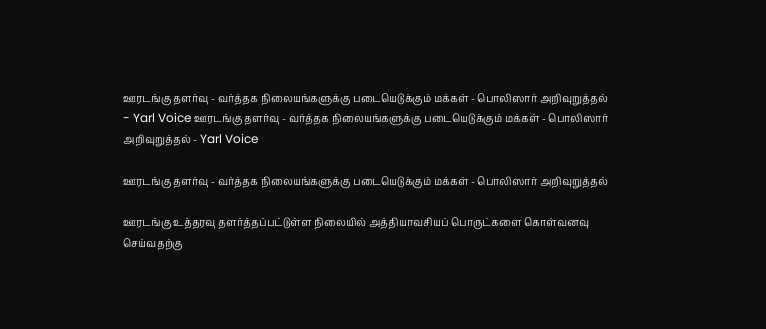ஊரடங்கு தளர்வு - வர்த்தக நிலையங்களுக்கு படையெடுக்கும் மக்கள் - பொலிஸார் அறிவுறுத்தல் - Yarl Voice ஊரடங்கு தளர்வு - வர்த்தக நிலையங்களுக்கு படையெடுக்கும் மக்கள் - பொலிஸார் அறிவுறுத்தல் - Yarl Voice

ஊரடங்கு தளர்வு - வர்த்தக நிலையங்களுக்கு படையெடுக்கும் மக்கள் - பொலிஸார் அறிவுறுத்தல்

ஊரடங்கு உத்தரவு தளர்த்தப்பட்டுள்ள நிலையில் அத்தியாவசியப் பொருட்களை கொள்வனவு செய்வதற்கு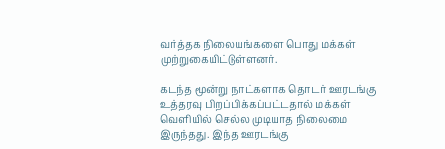வர்த்தக நிலையங்களை பொது மக்கள் முற்றுகையிட்டுள்ளனர்.

கடந்த மூன்று நாட்களாக தொடர் ஊரடங்கு உத்தரவு பிறப்பிக்கப்பட்டதால் மக்கள் வெளியில் செல்ல முடியாத நிலைமை இருந்தது. இந்த ஊரடங்கு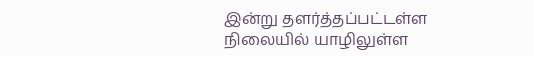இன்று தளர்த்தப்பட்டள்ள நிலையில் யாழிலுள்ள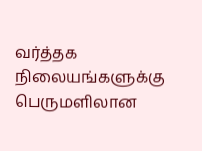வர்த்தக நிலையங்களுக்கு பெருமளிலான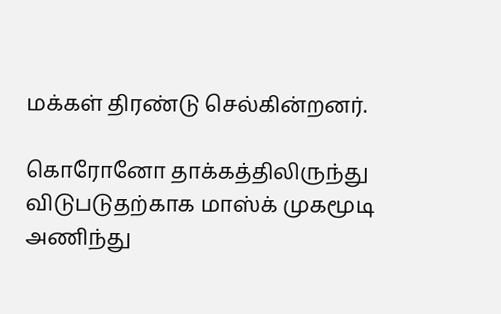மக்கள் திரண்டு செல்கின்றனர்.

கொரோனோ தாக்கத்திலிருந்து விடுபடுதற்காக மாஸ்க் முகமூடி அணிந்து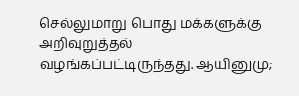செல்லுமாறு பொது மக்களுக்கு அறிவுறுத்தல் வழங்கப்பட்டிருந்தது. ஆயினுமு;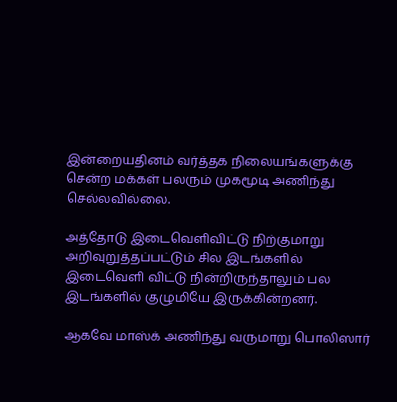இன்றையதினம் வர்த்தக நிலையங்களுக்கு சென்ற மக்கள் பலரும் முகமூடி அணிந்து செல்லவில்லை.

அத்தோடு இடைவெளிவிட்டு நிற்குமாறு அறிவுறுத்தப்பட்டும் சில இடங்களில் இடைவெளி விட்டு நின்றிருந்தாலும் பல இடங்களில் குழுமியே இருக்கின்றனர்.

ஆகவே மாஸ்க் அணிந்து வருமாறு பொலிஸார்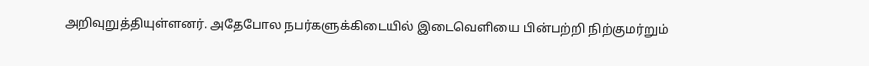அறிவுறுத்தியுள்ளனர். அதேபோல நபர்களுக்கிடையில் இடைவெளியை பின்பற்றி நிற்குமர்றும்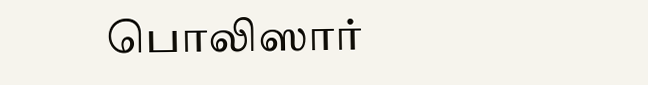பொலிஸார்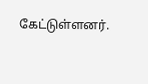கேட்டுள்ளனர்.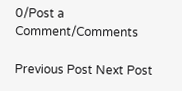0/Post a Comment/Comments

Previous Post Next Post